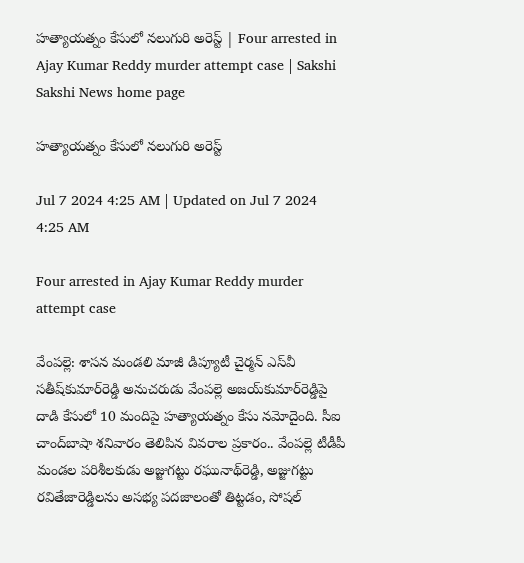హత్యాయత్నం కేసులో నలుగురి అరెస్ట్‌ | Four arrested in Ajay Kumar Reddy murder attempt case | Sakshi
Sakshi News home page

హత్యాయత్నం కేసులో నలుగురి అరెస్ట్‌

Jul 7 2024 4:25 AM | Updated on Jul 7 2024 4:25 AM

Four arrested in Ajay Kumar Reddy murder attempt case

వేంపల్లె: శాసన మండలి మాజీ డిప్యూటీ చైర్మన్‌ ఎస్‌వీ సతీష్‌కుమార్‌రెడ్డి అనుచరుడు వేంపల్లె అజయ్‌కుమార్‌రెడ్డిపై దాడి కేసులో 10 మందిపై హత్యాయత్నం కేసు నమోదైంది. సీఐ చాంద్‌బాషా శనివారం తెలిపిన వివరాల ప్రకారం.. వేంపల్లె టీడీపీ మండల పరిశీలకుడు అజ్జుగట్టు రఘునాథ్‌రెడ్డి, అజ్జుగట్టు రవితేజారెడ్డిలను అసభ్య పదజాలంతో తిట్టడం, సోషల్‌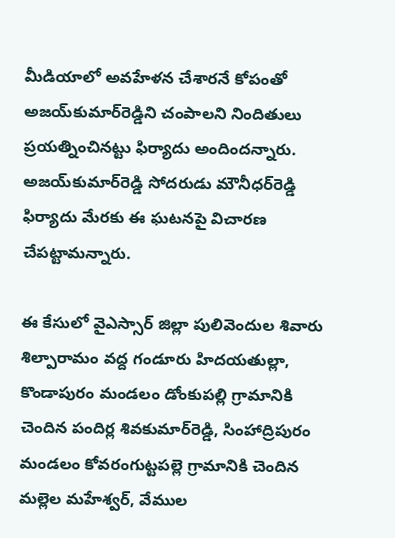మీడియాలో అవహేళన చేశారనే కోపంతో అజయ్‌కుమార్‌రెడ్డిని చంపాలని నిందితులు ప్రయత్నించినట్టు ఫిర్యాదు అందిందన్నారు. అజయ్‌కుమార్‌రెడ్డి సోదరుడు మౌనీధర్‌రెడ్డి ఫిర్యాదు మేరకు ఈ ఘటనపై విచారణ చేపట్టామన్నారు.

ఈ కేసులో వైఎస్సార్‌ జిల్లా పులివెందుల శివారు శిల్పారామం వద్ద గండూరు హిదయతుల్లా, కొండాపురం మండలం డోంకుపల్లి గ్రామానికి చెందిన పందిర్ల శివకుమార్‌రెడ్డి, సింహాద్రిపురం మండలం కోవరంగుట్టపల్లె గ్రామానికి చెందిన మల్లెల మహేశ్వర్, వేముల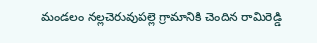మండలం నల్లచెరువుపల్లె గ్రామానికి చెందిన రామిరెడ్డి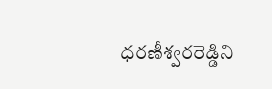ధరణీశ్వరరెడ్డిని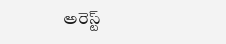అరెస్ట్‌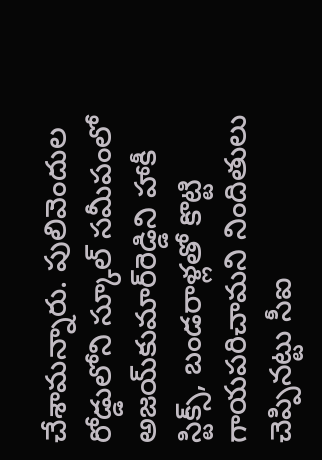చేశామన్నారు. పులివెందుల రోడ్డులోని స్కూల్‌ సమీపంలో అజయ్‌కుమార్‌రెడ్డిని హాకీ స్టిక్స్, బండరాళ్లతో కొట్టి గాయపరిచామని నిందితులు చెప్పినట్టు సీఐ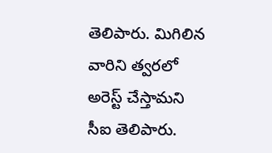తెలిపారు. మిగిలిన వారిని త్వరలో అరెస్ట్‌ చేస్తామని సీఐ తెలిపారు.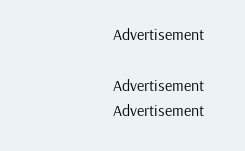Advertisement

Advertisement
Advertisement